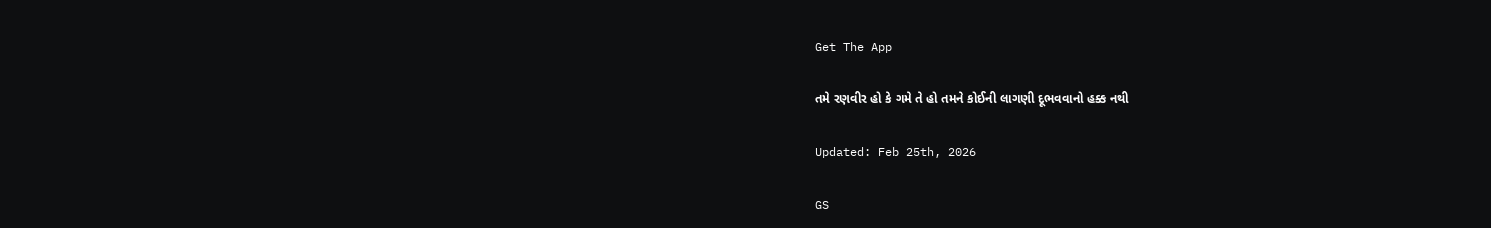Get The App

તમે રણવીર હો કે ગમે તે હો તમને કોઈની લાગણી દૂભવવાનો હક્ક નથી

Updated: Feb 25th, 2026

GS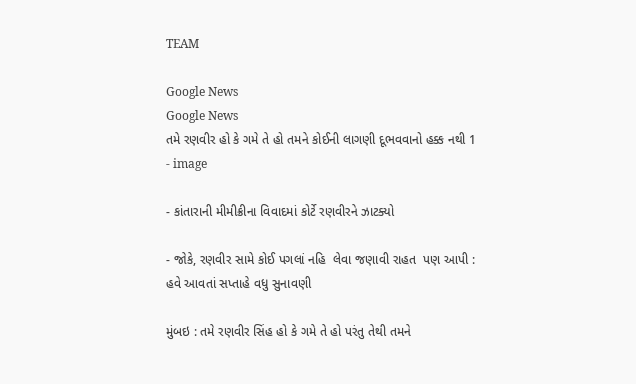TEAM

Google News
Google News
તમે રણવીર હો કે ગમે તે હો તમને કોઈની લાગણી દૂભવવાનો હક્ક નથી 1 - image

- કાંતારાની મીમીક્રીના વિવાદમાં કોર્ટે રણવીરને ઝાટક્યો

- જોકે, રણવીર સામે કોઈ પગલાં નહિ  લેવા જણાવી રાહત  પણ આપી :  હવે આવતાં સપ્તાહે વધુ સુનાવણી

મુંબઇ : તમે રણવીર સિંહ હો કે ગમે તે હો પરંતુ તેથી તમને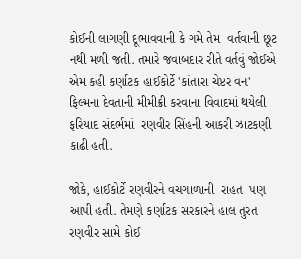કોઈની લાગણી દૂભાવવાની કે ગમે તેમ  વર્તવાની છૂટ નથી મળી જતી. તમારે જવાબદાર રીતે વર્તવું જોઈએ એમ કહી કર્ણાટક હાઈકોર્ટે 'કાંતારા ચેપ્ટર વન' ફિલ્મના દેવતાની મીમીક્રી કરવાના વિવાદમાં થયેલી ફરિયાદ સંદર્ભમાં  રણવીર સિંહની આકરી ઝાટકણી કાઢી હતી.

જોકે, હાઈકોર્ટે રણવીરને વચગાળાની  રાહત  પણ આપી હતી. તેમણે કર્ણાટક સરકારને હાલ તુરત  રણવીર સામે કોઈ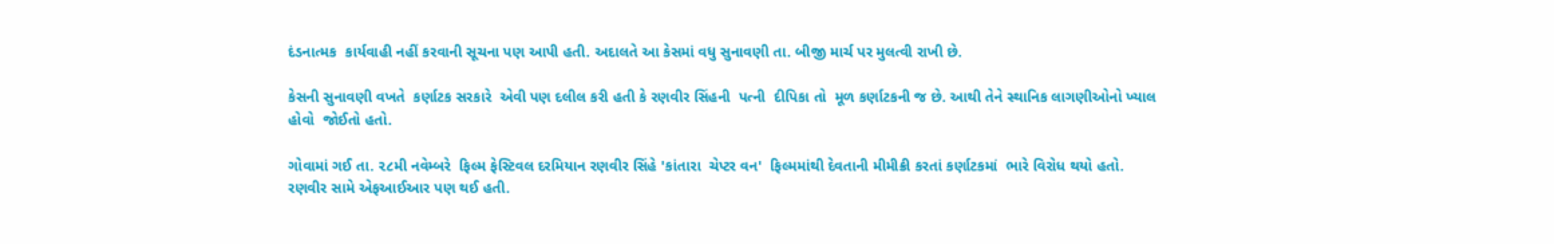દંડનાત્મક  કાર્યવાહી નહીં કરવાની સૂચના પણ આપી હતી. અદાલતે આ કેસમાં વધુ સુનાવણી તા. બીજી માર્ચ પર મુલત્વી રાખી છે.

કેસની સુનાવણી વખતે  કર્ણાટક સરકારે  એવી પણ દલીલ કરી હતી કે રણવીર સિંહની  પત્ની  દીપિકા તો  મૂળ કર્ણાટકની જ છે. આથી તેને સ્થાનિક લાગણીઓનો ખ્યાલ હોવો  જોઈતો હતો.

ગોવામાં ગઈ તા. ૨૮મી નવેમ્બરે  ફિલ્મ ફેસ્ટિવલ દરમિયાન રણવીર સિંહે 'કાંતારા  ચેપ્ટર વન'  ફિલ્મમાંથી દેવતાની મીમીક્રી કરતાં કર્ણાટકમાં  ભારે વિરોધ થયો હતો. રણવીર સામે એફઆઈઆર પણ થઈ હતી.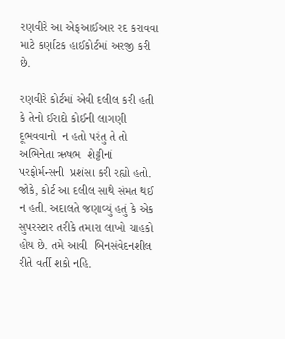રણવીરે આ એફઆઈઆર રદ કરાવવા માટે કર્ણાટક હાઈકોર્ટમાં અરજી કરી છે.

રણવીરે કોર્ટમાં એવી દલીલ કરી હતી કે તેનો ઈરાદો કોઈની લાગણી દૂભવવાનો  ન હતો પરંતુ તે તો અભિનેતા ઋષભ  શેટ્ટીનાં  પરફોર્મન્સની  પ્રશંસા કરી રહ્યો હતો. જોકે, કોર્ટ આ દલીલ સાથે સંમત થઈ ન હતી. અદાલતે જણાવ્યું હતું કે એક  સુપરસ્ટાર તરીકે તમારા લાખો ચાહકો હોય છે. તમે આવી  બિનસંવેદનશીલ રીતે વર્તી શકો નહિ.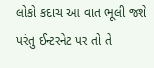લોકો કદાચ આ વાત ભૂલી જશે પરંતુ ઈન્ટરનેટ પર તો તે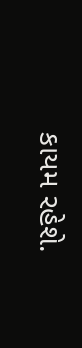કાયમ રહેશે.